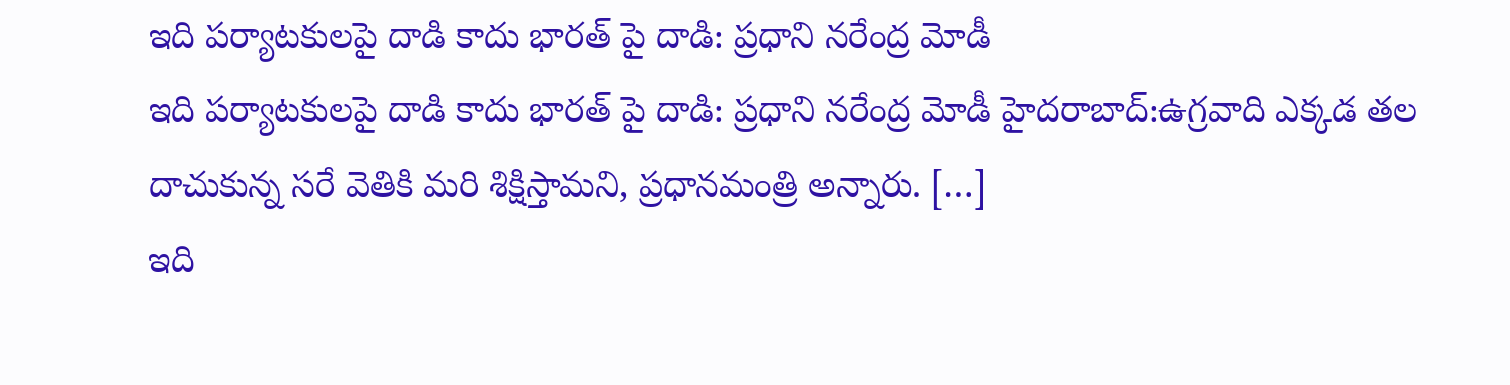ఇది పర్యాటకులపై దాడి కాదు భారత్ పై దాడి: ప్రధాని నరేంద్ర మోడీ
ఇది పర్యాటకులపై దాడి కాదు భారత్ పై దాడి: ప్రధాని నరేంద్ర మోడీ హైదరాబాద్:ఉగ్రవాది ఎక్కడ తల దాచుకున్న సరే వెతికి మరి శిక్షిస్తామని, ప్రధానమంత్రి అన్నారు. […]
ఇది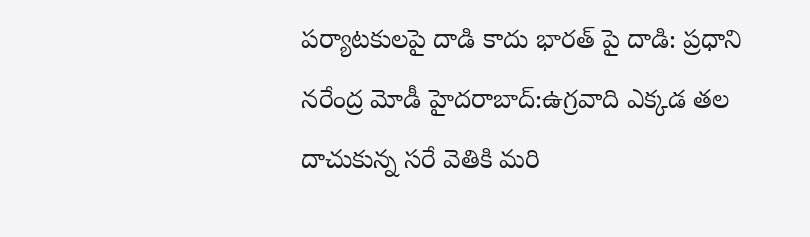పర్యాటకులపై దాడి కాదు భారత్ పై దాడి: ప్రధాని నరేంద్ర మోడీ హైదరాబాద్:ఉగ్రవాది ఎక్కడ తల దాచుకున్న సరే వెతికి మరి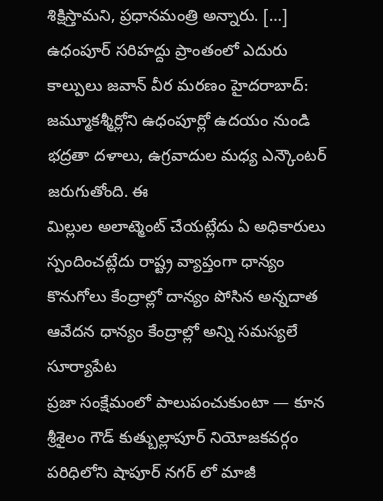శిక్షిస్తామని, ప్రధానమంత్రి అన్నారు. […]
ఉధంపూర్ సరిహద్దు ప్రాంతంలో ఎదురు కాల్పులు జవాన్ వీర మరణం హైదరాబాద్: జమ్మూకశ్మీర్లోని ఉధంపూర్లో ఉదయం నుండి భద్రతా దళాలు, ఉగ్రవాదుల మధ్య ఎన్కౌంటర్ జరుగుతోంది. ఈ
మిల్లుల అలాట్మెంట్ చేయట్లేదు ఏ అధికారులు స్పందించట్లేదు రాష్ట్ర వ్యాప్తంగా ధాన్యం కొనుగోలు కేంద్రాల్లో దాన్యం పోసిన అన్నదాత ఆవేదన ధాన్యం కేంద్రాల్లో అన్ని సమస్యలే సూర్యాపేట
ప్రజా సంక్షేమంలో పాలుపంచుకుంటా — కూన శ్రీశైలం గౌడ్ కుత్బుల్లాపూర్ నియోజకవర్గం పరిధిలోని షాపూర్ నగర్ లో మాజీ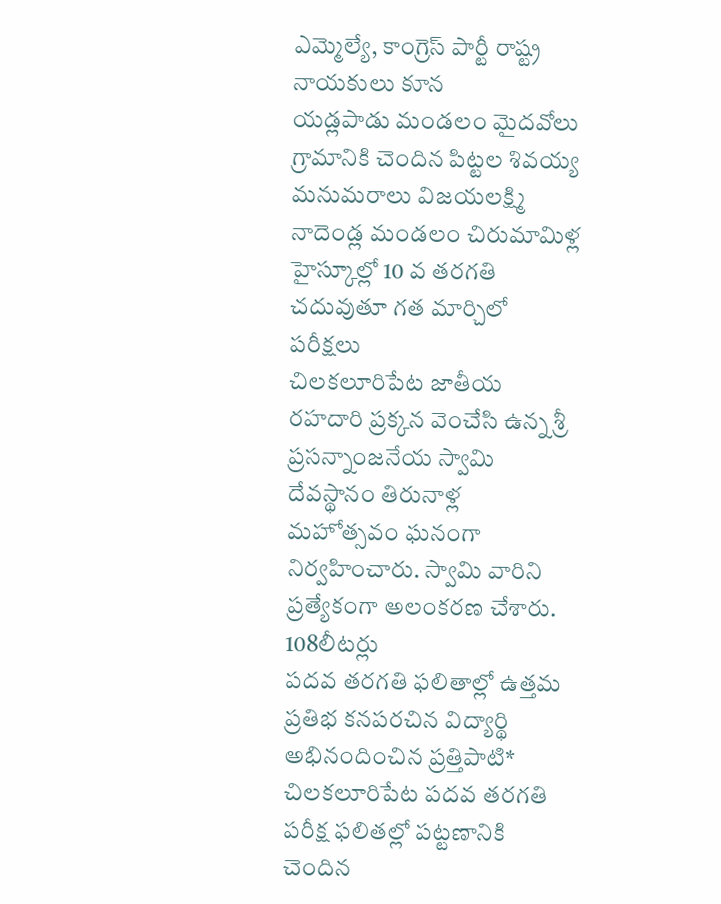ఎమ్మెల్యే, కాంగ్రెస్ పార్టీ రాష్ట్ర నాయకులు కూన
యడ్లపాడు మండలం మైదవోలు గ్రామానికి చెందిన పిట్టల శివయ్య మనుమరాలు విజయలక్ష్మి నాదెండ్ల మండలం చిరుమామిళ్ల హైస్కూల్లో 10 వ తరగతి చదువుతూ గత మార్చిలో పరీక్షలు
చిలకలూరిపేట జాతీయ రహదారి ప్రక్కన వెంచేసి ఉన్న శ్రీ ప్రసన్నాంజనేయ స్వామి దేవస్థానం తిరునాళ్ల మహోత్సవం ఘనంగా నిర్వహించారు. స్వామి వారిని ప్రత్యేకంగా అలంకరణ చేశారు. 108లీటర్లు
పదవ తరగతి ఫలితాల్లో ఉత్తమ ప్రతిభ కనపరచిన విద్యార్థి అభినందించిన ప్రత్తిపాటి* చిలకలూరిపేట పదవ తరగతి పరీక్ష ఫలితల్లో పట్టణానికి చెందిన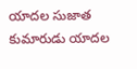యాదల సుజాత కుమారుడు యాదల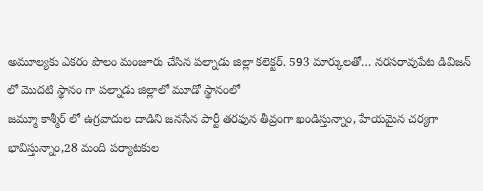అమూల్యకు ఎకరం పొలం మంజూరు చేసిన పల్నాడు జిల్లా కలెక్టర్. 593 మార్కులతో… నరసరావుపేట డివిజన్ లో మొదటి స్థానం గా పల్నాడు జిల్లాలో మూడో స్థానంలో
జమ్మూ కాశ్మీర్ లో ఉగ్రవాదుల దాడిని జనసేన పార్టీ తరఫున తీవ్రంగా ఖండిస్తున్నాం, హేయమైన చర్యగా భావిస్తున్నాం,28 మంది పర్యాటకుల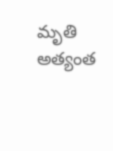మృతి అత్యంత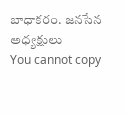బాధాకరం. జనసేన అధ్యక్షులు
You cannot copy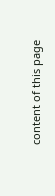content of this page